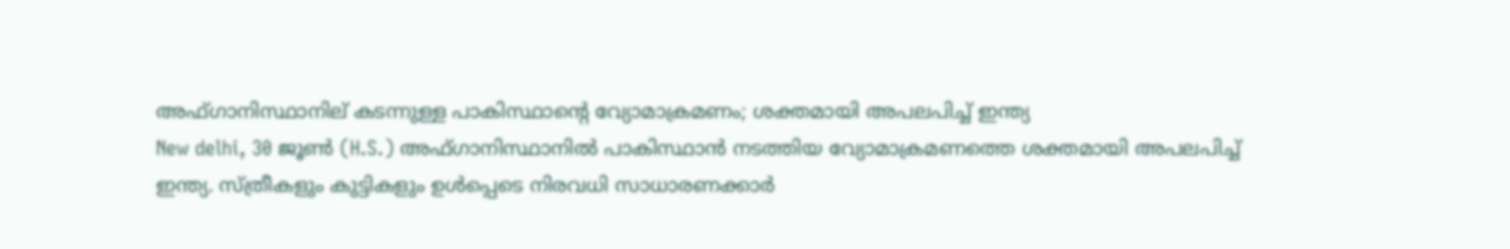അഫ്ഗാനിസ്ഥാനില് കടന്നുള്ള പാകിസ്ഥാന്റെ വ്യോമാക്രമണം; ശക്തമായി അപലപിച്ച് ഇന്ത്യ
New delhi, 30 ജൂണ്‍ (H.S.) അഫ്ഗാനിസ്ഥാനില്‍ പാകിസ്ഥാന്‍ നടത്തിയ വ്യോമാക്രമണത്തെ ശക്തമായി അപലപിച്ച് ഇന്ത്യ. സ്ത്രീകളും കുട്ടികളും ഉള്‍പ്പെടെ നിരവധി സാധാരണക്കാര്‍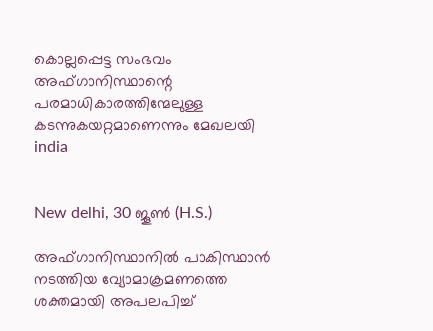കൊല്ലപ്പെട്ട സംഭവം അഫ്ഗാനിസ്ഥാന്റെ പരമാധികാരത്തിന്മേലുള്ള കടന്നുകയറ്റമാണെന്നും മേഖലയി
india


New delhi, 30 ജൂണ്‍ (H.S.)

അഫ്ഗാനിസ്ഥാനില്‍ പാകിസ്ഥാന്‍ നടത്തിയ വ്യോമാക്രമണത്തെ ശക്തമായി അപലപിച്ച്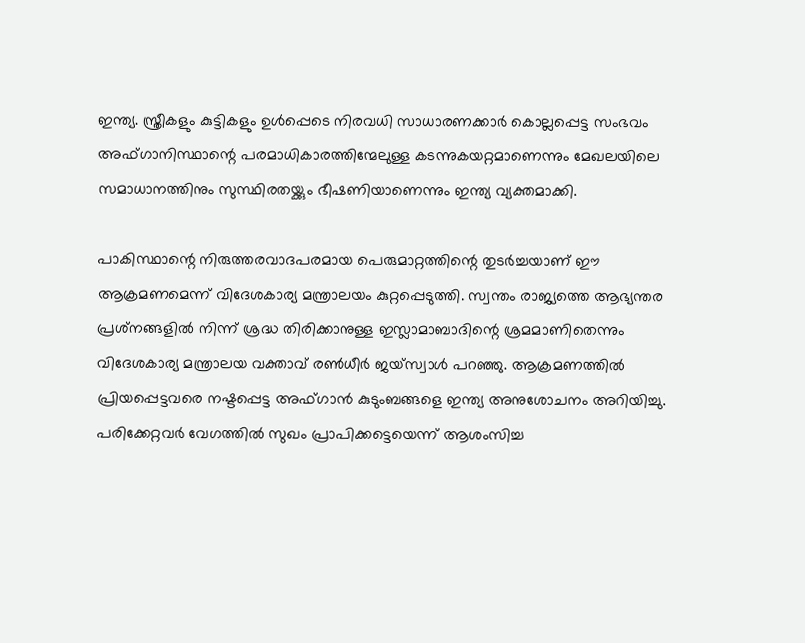ഇന്ത്യ. സ്ത്രീകളും കുട്ടികളും ഉള്‍പ്പെടെ നിരവധി സാധാരണക്കാര്‍ കൊല്ലപ്പെട്ട സംഭവം അഫ്ഗാനിസ്ഥാന്റെ പരമാധികാരത്തിന്മേലുള്ള കടന്നുകയറ്റമാണെന്നും മേഖലയിലെ സമാധാനത്തിനും സുസ്ഥിരതയ്ക്കും ഭീഷണിയാണെന്നും ഇന്ത്യ വ്യക്തമാക്കി.

പാകിസ്ഥാന്റെ നിരുത്തരവാദപരമായ പെരുമാറ്റത്തിന്റെ തുടര്‍ച്ചയാണ് ഈ ആക്രമണമെന്ന് വിദേശകാര്യ മന്ത്രാലയം കുറ്റപ്പെടുത്തി. സ്വന്തം രാജ്യത്തെ ആഭ്യന്തര പ്രശ്‌നങ്ങളില്‍ നിന്ന് ശ്രദ്ധ തിരിക്കാനുള്ള ഇസ്ലാമാബാദിന്റെ ശ്രമമാണിതെന്നും വിദേശകാര്യ മന്ത്രാലയ വക്താവ് രണ്‍ധീര്‍ ജയ്സ്വാള്‍ പറഞ്ഞു. ആക്രമണത്തില്‍ പ്രിയപ്പെട്ടവരെ നഷ്ടപ്പെട്ട അഫ്ഗാന്‍ കുടുംബങ്ങളെ ഇന്ത്യ അനുശോചനം അറിയിച്ചു. പരിക്കേറ്റവര്‍ വേഗത്തില്‍ സുഖം പ്രാപിക്കട്ടെയെന്ന് ആശംസിച്ച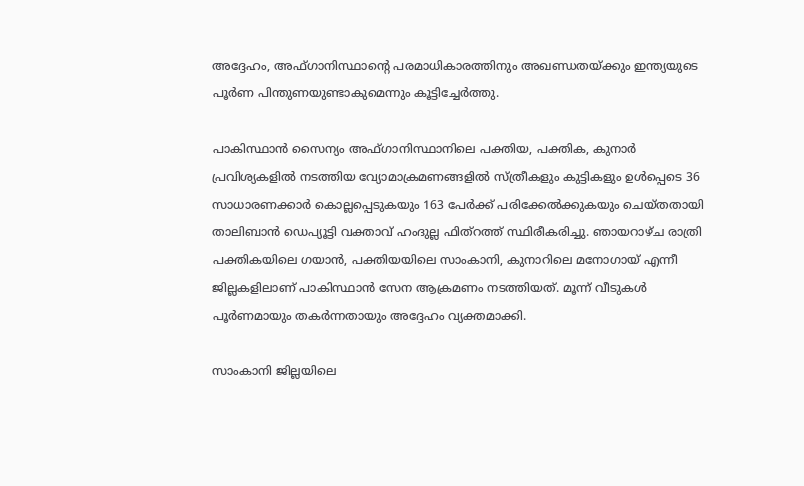അദ്ദേഹം, അഫ്ഗാനിസ്ഥാന്റെ പരമാധികാരത്തിനും അഖണ്ഡതയ്ക്കും ഇന്ത്യയുടെ പൂര്‍ണ പിന്തുണയുണ്ടാകുമെന്നും കൂട്ടിച്ചേര്‍ത്തു.

പാകിസ്ഥാന്‍ സൈന്യം അഫ്ഗാനിസ്ഥാനിലെ പക്തിയ, പക്തിക, കുനാര്‍ പ്രവിശ്യകളില്‍ നടത്തിയ വ്യോമാക്രമണങ്ങളില്‍ സ്ത്രീകളും കുട്ടികളും ഉള്‍പ്പെടെ 36 സാധാരണക്കാര്‍ കൊല്ലപ്പെടുകയും 163 പേര്‍ക്ക് പരിക്കേല്‍ക്കുകയും ചെയ്തതായി താലിബാന്‍ ഡെപ്യൂട്ടി വക്താവ് ഹംദുല്ല ഫിത്‌റത്ത് സ്ഥിരീകരിച്ചു. ഞായറാഴ്ച രാത്രി പക്തികയിലെ ഗയാന്‍, പക്തിയയിലെ സാംകാനി, കുനാറിലെ മനോഗായ് എന്നീ ജില്ലകളിലാണ് പാകിസ്ഥാന്‍ സേന ആക്രമണം നടത്തിയത്. മൂന്ന് വീടുകള്‍ പൂര്‍ണമായും തകര്‍ന്നതായും അദ്ദേഹം വ്യക്തമാക്കി.

സാംകാനി ജില്ലയിലെ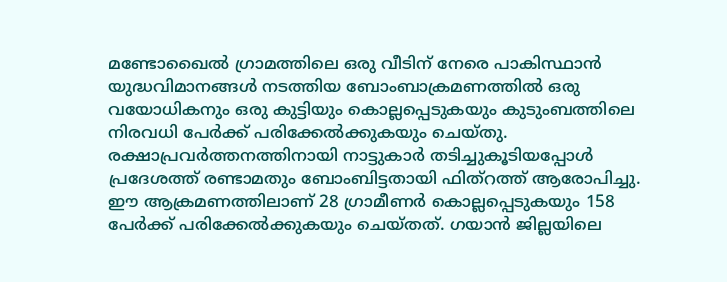മണ്ടോഖൈല്‍ ഗ്രാമത്തിലെ ഒരു വീടിന് നേരെ പാകിസ്ഥാന്‍ യുദ്ധവിമാനങ്ങള്‍ നടത്തിയ ബോംബാക്രമണത്തില്‍ ഒരു വയോധികനും ഒരു കുട്ടിയും കൊല്ലപ്പെടുകയും കുടുംബത്തിലെ നിരവധി പേര്‍ക്ക് പരിക്കേല്‍ക്കുകയും ചെയ്തു. രക്ഷാപ്രവര്‍ത്തനത്തിനായി നാട്ടുകാര്‍ തടിച്ചുകൂടിയപ്പോള്‍ പ്രദേശത്ത് രണ്ടാമതും ബോംബിട്ടതായി ഫിത്‌റത്ത് ആരോപിച്ചു. ഈ ആക്രമണത്തിലാണ് 28 ഗ്രാമീണര്‍ കൊല്ലപ്പെടുകയും 158 പേര്‍ക്ക് പരിക്കേല്‍ക്കുകയും ചെയ്തത്. ഗയാന്‍ ജില്ലയിലെ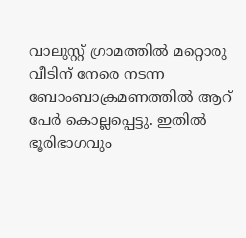വാലുസ്റ്റ് ഗ്രാമത്തില്‍ മറ്റൊരു വീടിന് നേരെ നടന്ന ബോംബാക്രമണത്തില്‍ ആറ് പേര്‍ കൊല്ലപ്പെട്ടു. ഇതില്‍ ഭൂരിഭാഗവും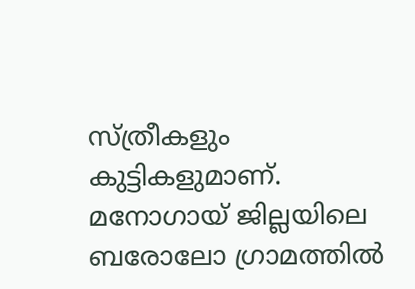സ്ത്രീകളും കുട്ടികളുമാണ്. മനോഗായ് ജില്ലയിലെ ബരോലോ ഗ്രാമത്തില്‍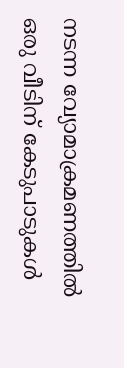നടന്ന വ്യോമാക്രമണത്തില്‍ ഒരു വീടിന് കേടുപാടുകള്‍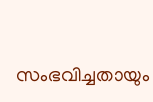സംഭവിച്ചതായും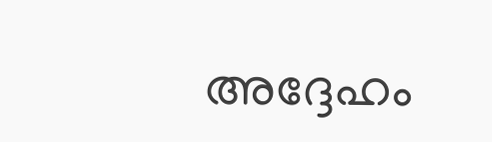അദ്ദേഹം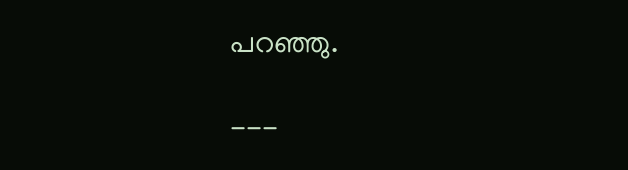പറഞ്ഞു.

---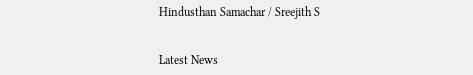Hindusthan Samachar / Sreejith S


Latest News